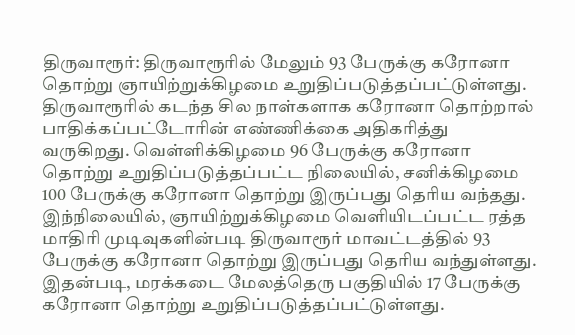திருவாரூர்: திருவாரூரில் மேலும் 93 பேருக்கு கரோனா தொற்று ஞாயிற்றுக்கிழமை உறுதிப்படுத்தப்பட்டுள்ளது.
திருவாரூரில் கடந்த சில நாள்களாக கரோனா தொற்றால் பாதிக்கப்பட்டோரின் எண்ணிக்கை அதிகரித்து வருகிறது. வெள்ளிக்கிழமை 96 பேருக்கு கரோனா தொற்று உறுதிப்படுத்தப்பட்ட நிலையில், சனிக்கிழமை 100 பேருக்கு கரோனா தொற்று இருப்பது தெரிய வந்தது. இந்நிலையில், ஞாயிற்றுக்கிழமை வெளியிடப்பட்ட ரத்த மாதிரி முடிவுகளின்படி திருவாரூர் மாவட்டத்தில் 93 பேருக்கு கரோனா தொற்று இருப்பது தெரிய வந்துள்ளது.
இதன்படி, மரக்கடை மேலத்தெரு பகுதியில் 17 பேருக்கு கரோனா தொற்று உறுதிப்படுத்தப்பட்டுள்ளது.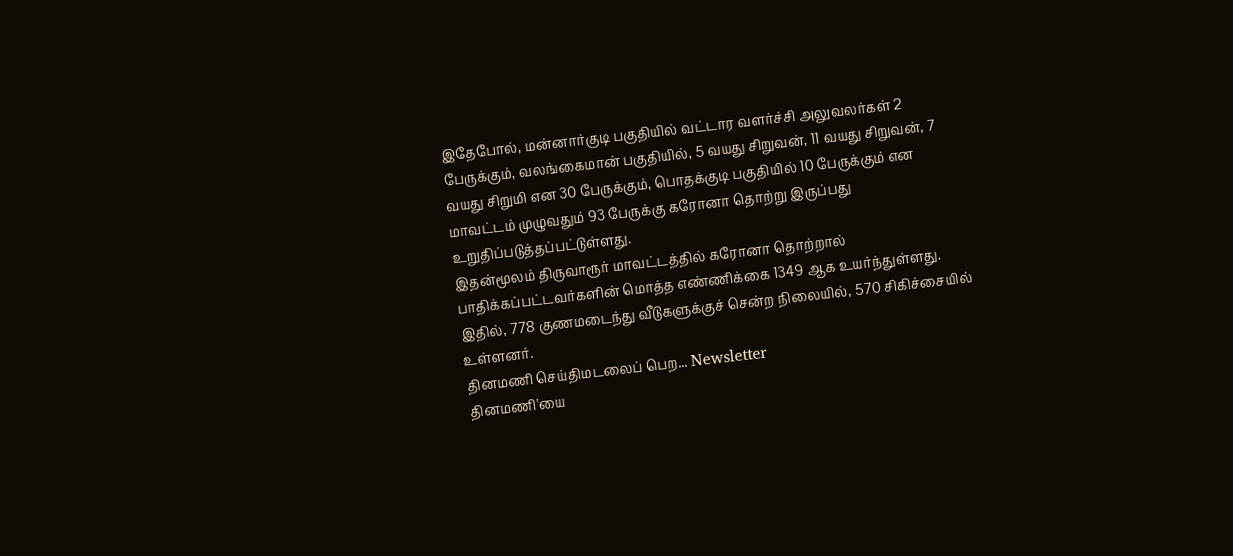இதேபோல், மன்னார்குடி பகுதியில் வட்டார வளர்ச்சி அலுவலர்கள் 2 பேருக்கும், வலங்கைமான் பகுதியில், 5 வயது சிறுவன், 11 வயது சிறுவன், 7 வயது சிறுமி என 30 பேருக்கும், பொதக்குடி பகுதியில் 10 பேருக்கும் என மாவட்டம் முழுவதும் 93 பேருக்கு கரோனா தொற்று இருப்பது உறுதிப்படுத்தப்பட்டுள்ளது.
இதன்மூலம் திருவாரூர் மாவட்டத்தில் கரோனா தொற்றால் பாதிக்கப்பட்டவர்களின் மொத்த எண்ணிக்கை 1349 ஆக உயர்ந்துள்ளது. இதில், 778 குணமடைந்து வீடுகளுக்குச் சென்ற நிலையில், 570 சிகிச்சையில் உள்ளனர்.
தினமணி செய்திமடலைப் பெற... Newsletter
தினமணி'யை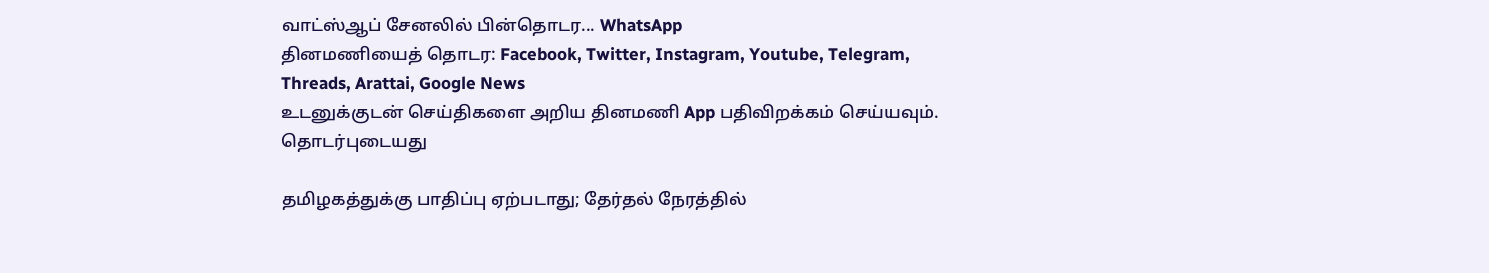வாட்ஸ்ஆப் சேனலில் பின்தொடர... WhatsApp
தினமணியைத் தொடர: Facebook, Twitter, Instagram, Youtube, Telegram, Threads, Arattai, Google News
உடனுக்குடன் செய்திகளை அறிய தினமணி App பதிவிறக்கம் செய்யவும்.
தொடர்புடையது

தமிழகத்துக்கு பாதிப்பு ஏற்படாது; தேர்தல் நேரத்தில்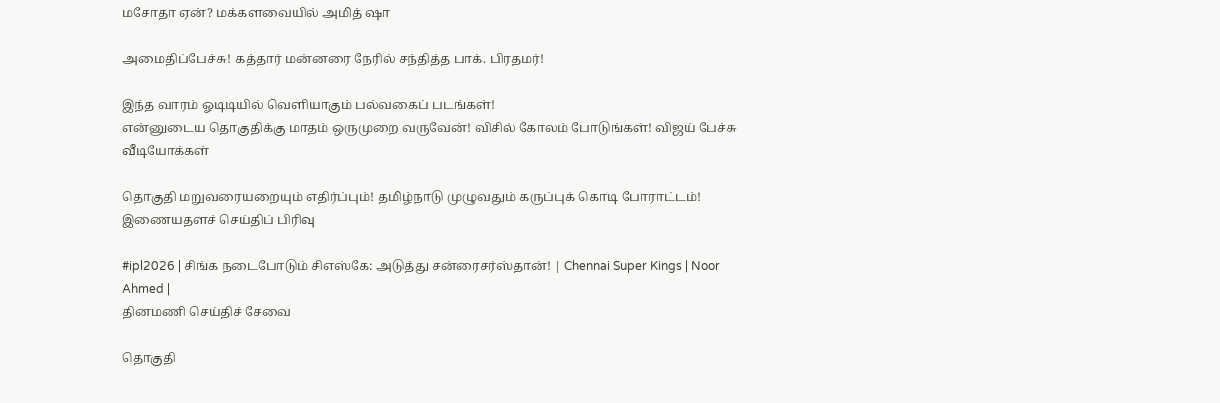மசோதா ஏன்? மக்களவையில் அமித் ஷா

அமைதிப்பேச்சு! கத்தார் மன்னரை நேரில் சந்தித்த பாக். பிரதமர்!

இந்த வாரம் ஓடிடியில் வெளியாகும் பல்வகைப் படங்கள்!
என்னுடைய தொகுதிக்கு மாதம் ஒருமுறை வருவேன்! விசில் கோலம் போடுங்கள்! விஜய் பேச்சு
வீடியோக்கள்

தொகுதி மறுவரையறையும் எதிர்ப்பும்! தமிழ்நாடு முழுவதும் கருப்புக் கொடி போராட்டம்!
இணையதளச் செய்திப் பிரிவு

#ipl2026 | சிங்க நடைபோடும் சிஎஸ்கே: அடுத்து சன்ரைசர்ஸ்தான்! | Chennai Super Kings | Noor Ahmed |
தினமணி செய்திச் சேவை

தொகுதி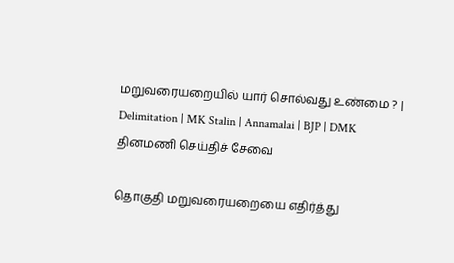மறுவரையறையில் யார் சொல்வது உண்மை ? | Delimitation | MK Stalin | Annamalai | BJP | DMK
தினமணி செய்திச் சேவை

தொகுதி மறுவரையறையை எதிர்த்து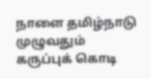நாளை தமிழ்நாடு முழுவதும் கருப்புக் கொடி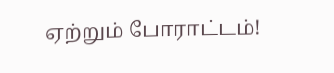ஏற்றும் போராட்டம்!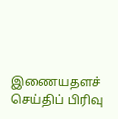இணையதளச் செய்திப் பிரிவு